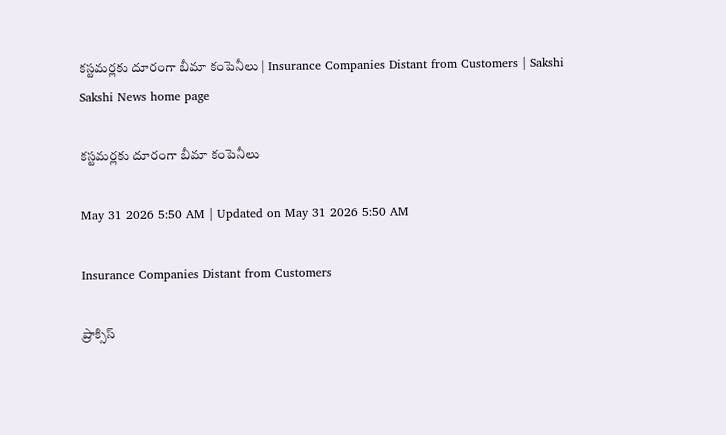కస్టమర్లకు దూరంగా బీమా కంపెనీలు | Insurance Companies Distant from Customers | Sakshi
Sakshi News home page

కస్టమర్లకు దూరంగా బీమా కంపెనీలు

May 31 2026 5:50 AM | Updated on May 31 2026 5:50 AM

Insurance Companies Distant from Customers

ప్రాక్సిస్‌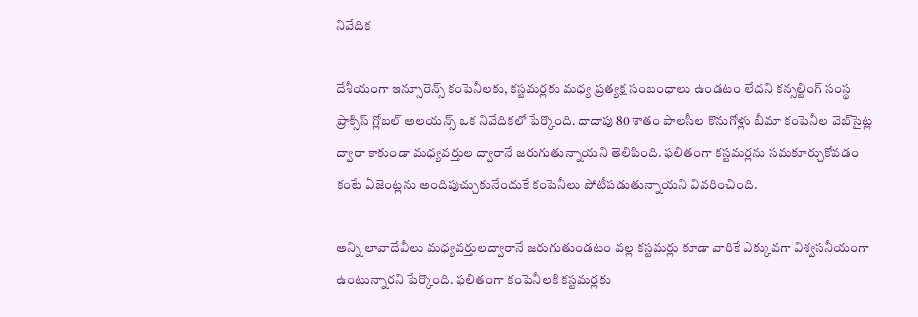నివేదిక

దేశీయంగా ఇన్సూరెన్స్‌ కంపెనీలకు, కస్టమర్లకు మధ్య ప్రత్యక్ష సంబంధాలు ఉండటం లేదని కన్సల్టింగ్‌ సంస్థ ప్రాక్సిస్‌ గ్లోబల్‌ అలయన్స్‌ ఒక నివేదికలో పేర్కొంది. దాదాపు 80 శాతం పాలసీల కొనుగోళ్లు బీమా కంపెనీల వెబ్‌సైట్ల ద్వారా కాకుండా మధ్యవర్తుల ద్వారానే జరుగుతున్నాయని తెలిపింది. ఫలితంగా కస్టమర్లను సమకూర్చుకోవడం కంటే ఏజెంట్లను అందిపుచ్చుకునేందుకే కంపెనీలు పోటీపడుతున్నాయని వివరించింది.

అన్ని లావాదేవీలు మధ్యవర్తులద్వారానే జరుగుతుండటం వల్ల కస్టమర్లు కూడా వారికే ఎక్కువగా విశ్వసనీయంగా ఉంటున్నారని పేర్కొంది. ఫలితంగా కంపెనీలకి కస్టమర్లకు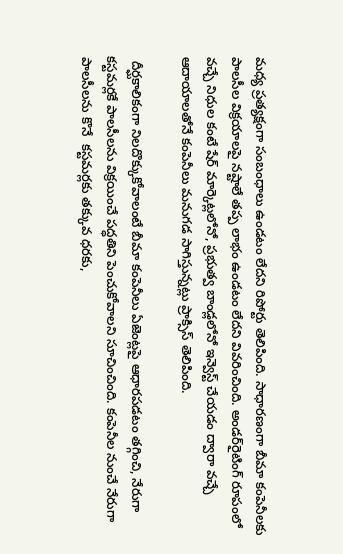మధ్య ప్రత్యక్షంగా సంబంధాలు ఉండటం లేదని రిపోర్టు తెలిపింది. సాధారణంగా బీమా కంపెనీలకు పాలసీల విక్రయాలపై నష్టాలే తప్ప లాభం ఉండటం లేదని వివరించింది. అండర్‌రైటింగ్‌ రూపంలో వచ్చే నిధుల కంటే షేర్‌ మార్కెట్లలోనో, ప్రభుత్వ బాండ్లలోనో ఇన్వెస్ట్‌ చేయడం ద్వారా వచ్చే ఆదాయాలతోనే కంపెనీలు మనుగడ సాగిస్తున్నట్లు ప్రాక్సిస్‌ తెలిపింది.

 దీర్ఘకాలికంగా నిలదొక్కుకోవాలంటే బీమా కంపెనీలు ఏజెంట్లపై ఆధారపడటం తగ్గించి, నేరుగా కస్టమర్లకే పాలసీలను విక్రయించే పద్ధతిని పెంచుకోవాలని సూచించింది. కంపెనీల నుంచే నేరుగా పాలసీలను కొనే  కస్టమర్లకు తక్కువ ధరకు,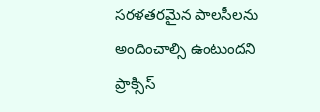సరళతరమైన పాలసీలను అందించాల్సి ఉంటుందని ప్రాక్సిస్‌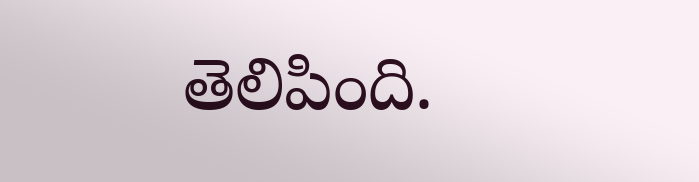తెలిపింది.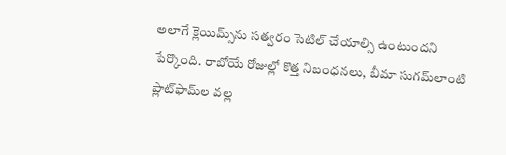అలాగే క్లెయిమ్స్‌ను సత్వరం సెటిల్‌ చేయాల్సి ఉంటుందని పేర్కొంది. రాబోయే రోజుల్లో కొత్త నిబంధనలు, బీమా సుగమ్‌లాంటి ప్లాట్‌ఫామ్‌ల వల్ల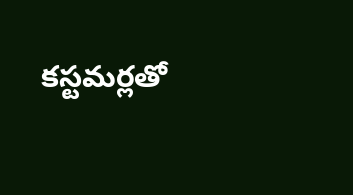కస్టమర్లతో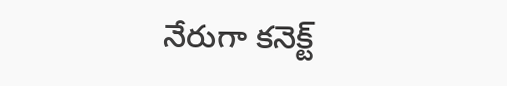నేరుగా కనెక్ట్‌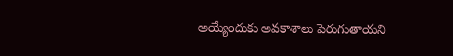అయ్యేందుకు అవకాశాలు పెరుగుతాయని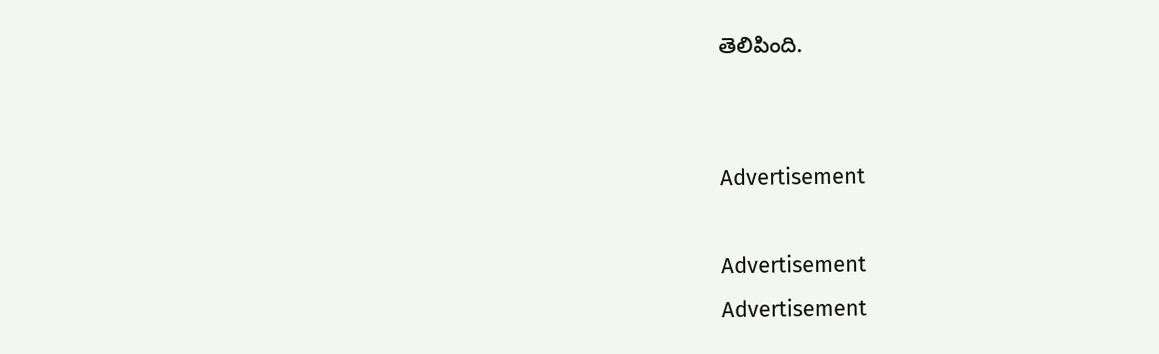తెలిపింది.


Advertisement

Advertisement
Advertisement